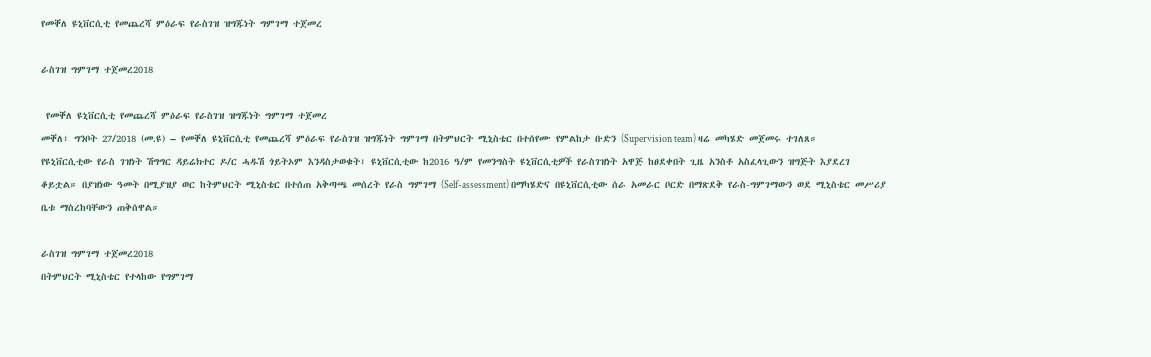የመቐለ ዩኒቨርሲቲ የመጨረሻ ምዕራፍ የራስገዝ ዝግጁነት ግምገማ ተጀመረ

ራስገዝ ግምገማ ተጀመረ2018

 የመቐለ ዩኒቨርሲቲ የመጨረሻ ምዕራፍ የራስገዝ ዝግጁነት ግምገማ ተጀመረ
መቐለ፣ ግንቦት 27/2018 (መ.ዩ) – የመቐለ ዩኒቨርሲቲ የመጨረሻ ምዕራፍ የራስገዝ ዝግጁነት ግምገማ በትምህርት ሚኒስቴር በተሰየሙ የምልከታ ቡድን (Supervision team) ዛሬ መካሄድ መጀመሩ ተገለጸ።
የዩኒቨርሲቲው የራስ ገዝነት ሽግግር ዳይሬክተር ዶ/ር ሓዱሽ ጎይትኦም እንዳስታወቁት፣ ዩኒቨርሲቲው ከ2016 ዓ/ም የመንግስት ዩኒቨርሲቲዎች የራስገዝነት አዋጅ ከፀደቀበት ጊዜ አንስቶ አስፈላጊውን ዝግጅት እያደረገ ቆይቷል። በያዝነው ዓመት በሚያዝያ ወር ከትምህርት ሚኒስቴር በተሰጠ አቅጣጫ መሰረት የራስ ግምገማ (Self-assessment) በማካሄድና በዩኒቨርሲቲው ሰራ አመራር ቦርድ በማጽደቅ የራስ-ግምገማውን ወደ ሚኒስቴር መሥሪያ ቤቱ ማስረከባቸውን ጠቅሰዋል።

ራስገዝ ግምገማ ተጀመረ2018
በትምህርት ሚኒስቴር የተላከው የግምገማ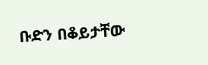ቡድን በቆይታቸው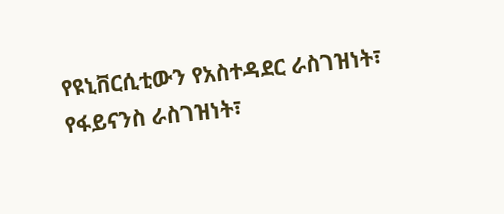የዩኒቨርሲቲውን የአስተዳደር ራስገዝነት፣ የፋይናንስ ራስገዝነት፣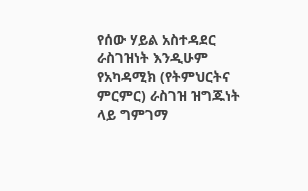የሰው ሃይል አስተዳደር ራስገዝነት እንዲሁም የአካዳሚክ (የትምህርትና ምርምር) ራስገዝ ዝግጁነት ላይ ግምገማ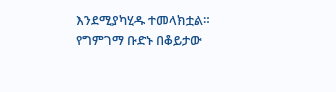እንደሚያካሂዱ ተመላክቷል።
የግምገማ ቡድኑ በቆይታው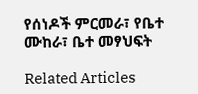የሰነዶች ምርመራ፣ የቤተ ሙከራ፣ ቤተ መፃህፍት

Related Articles